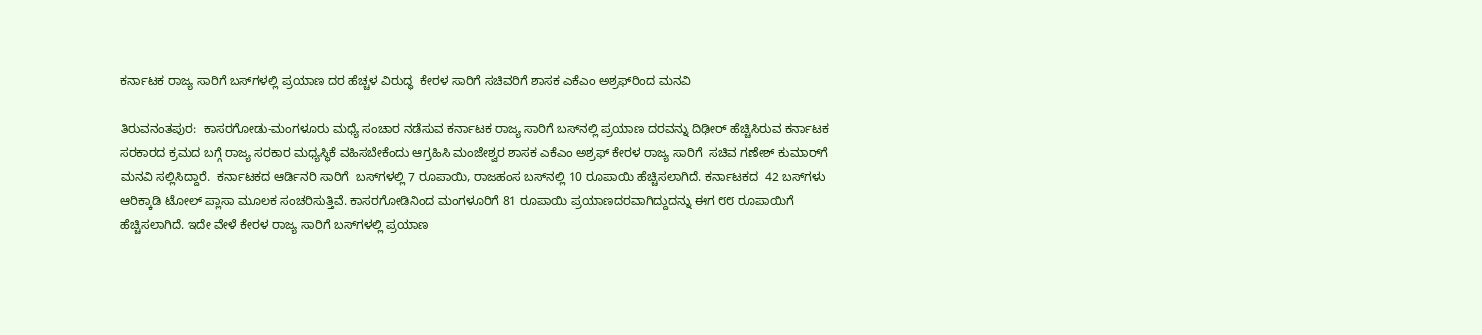ಕರ್ನಾಟಕ ರಾಜ್ಯ ಸಾರಿಗೆ ಬಸ್‌ಗಳಲ್ಲಿ ಪ್ರಯಾಣ ದರ ಹೆಚ್ಚಳ ವಿರುದ್ಧ  ಕೇರಳ ಸಾರಿಗೆ ಸಚಿವರಿಗೆ ಶಾಸಕ ಎಕೆಎಂ ಅಶ್ರಫ್‌ರಿಂದ ಮನವಿ

ತಿರುವನಂತಪುರ:  ಕಾಸರಗೋಡು-ಮಂಗಳೂರು ಮಧ್ಯೆ ಸಂಚಾರ ನಡೆಸುವ ಕರ್ನಾಟಕ ರಾಜ್ಯ ಸಾರಿಗೆ ಬಸ್‌ನಲ್ಲಿ ಪ್ರಯಾಣ ದರವನ್ನು ದಿಢೀರ್ ಹೆಚ್ಚಿಸಿರುವ ಕರ್ನಾಟಕ ಸರಕಾರದ ಕ್ರಮದ ಬಗ್ಗೆ ರಾಜ್ಯ ಸರಕಾರ ಮಧ್ಯಸ್ಥಿಕೆ ವಹಿಸಬೇಕೆಂದು ಆಗ್ರಹಿಸಿ ಮಂಜೇಶ್ವರ ಶಾಸಕ ಎಕೆಎಂ ಅಶ್ರಫ್ ಕೇರಳ ರಾಜ್ಯ ಸಾರಿಗೆ  ಸಚಿವ ಗಣೇಶ್ ಕುಮಾರ್‌ಗೆ ಮನವಿ ಸಲ್ಲಿಸಿದ್ದಾರೆ.  ಕರ್ನಾಟಕದ ಆರ್ಡಿನರಿ ಸಾರಿಗೆ  ಬಸ್‌ಗಳಲ್ಲಿ 7 ರೂಪಾಯಿ, ರಾಜಹಂಸ ಬಸ್‌ನಲ್ಲಿ 10 ರೂಪಾಯಿ ಹೆಚ್ಚಿಸಲಾಗಿದೆ. ಕರ್ನಾಟಕದ  42 ಬಸ್‌ಗಳು ಆರಿಕ್ಕಾಡಿ ಟೋಲ್ ಪ್ಲಾಸಾ ಮೂಲಕ ಸಂಚರಿಸುತ್ತಿವೆ. ಕಾಸರಗೋಡಿನಿಂದ ಮಂಗಳೂರಿಗೆ 81 ರೂಪಾಯಿ ಪ್ರಯಾಣದರವಾಗಿದ್ದುದನ್ನು ಈಗ ೮೮ ರೂಪಾಯಿಗೆ ಹೆಚ್ಚಿಸಲಾಗಿದೆ. ಇದೇ ವೇಳೆ ಕೇರಳ ರಾಜ್ಯ ಸಾರಿಗೆ ಬಸ್‌ಗಳಲ್ಲಿ ಪ್ರಯಾಣ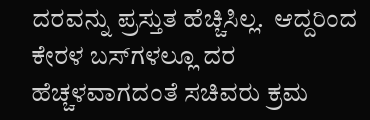ದರವನ್ನು ಪ್ರಸ್ತುತ ಹೆಚ್ಚಿಸಿಲ್ಲ.  ಆದ್ದರಿಂದ ಕೇರಳ ಬಸ್‌ಗಳಲ್ಲೂ ದರ ಹೆಚ್ಚಳವಾಗದಂತೆ ಸಚಿವರು ಕ್ರಮ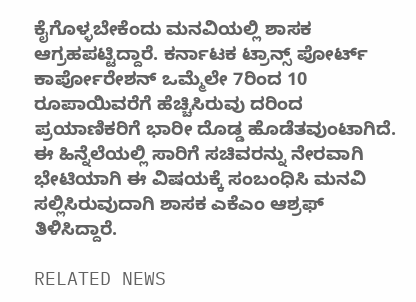ಕೈಗೊಳ್ಳಬೇಕೆಂದು ಮನವಿಯಲ್ಲಿ ಶಾಸಕ ಆಗ್ರಹಪಟ್ಟಿದ್ದಾರೆ. ಕರ್ನಾಟಕ ಟ್ರಾನ್ಸ್ ಪೋರ್ಟ್ ಕಾರ್ಪೋರೇಶನ್ ಒಮ್ಮೆಲೇ 7ರಿಂದ 10  ರೂಪಾಯಿವರೆಗೆ ಹೆಚ್ಚಿಸಿರುವು ದರಿಂದ ಪ್ರಯಾಣಿಕರಿಗೆ ಭಾರೀ ದೊಡ್ಡ ಹೊಡೆತವುಂಟಾಗಿದೆ. ಈ ಹಿನ್ನೆಲೆಯಲ್ಲಿ ಸಾರಿಗೆ ಸಚಿವರನ್ನು ನೇರವಾಗಿ ಭೇಟಿಯಾಗಿ ಈ ವಿಷಯಕ್ಕೆ ಸಂಬಂಧಿಸಿ ಮನವಿ ಸಲ್ಲಿಸಿರುವುದಾಗಿ ಶಾಸಕ ಎಕೆಎಂ ಆಶ್ರಫ್  ತಿಳಿಸಿದ್ದಾರೆ.

RELATED NEWS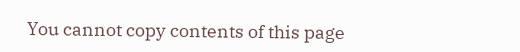You cannot copy contents of this page